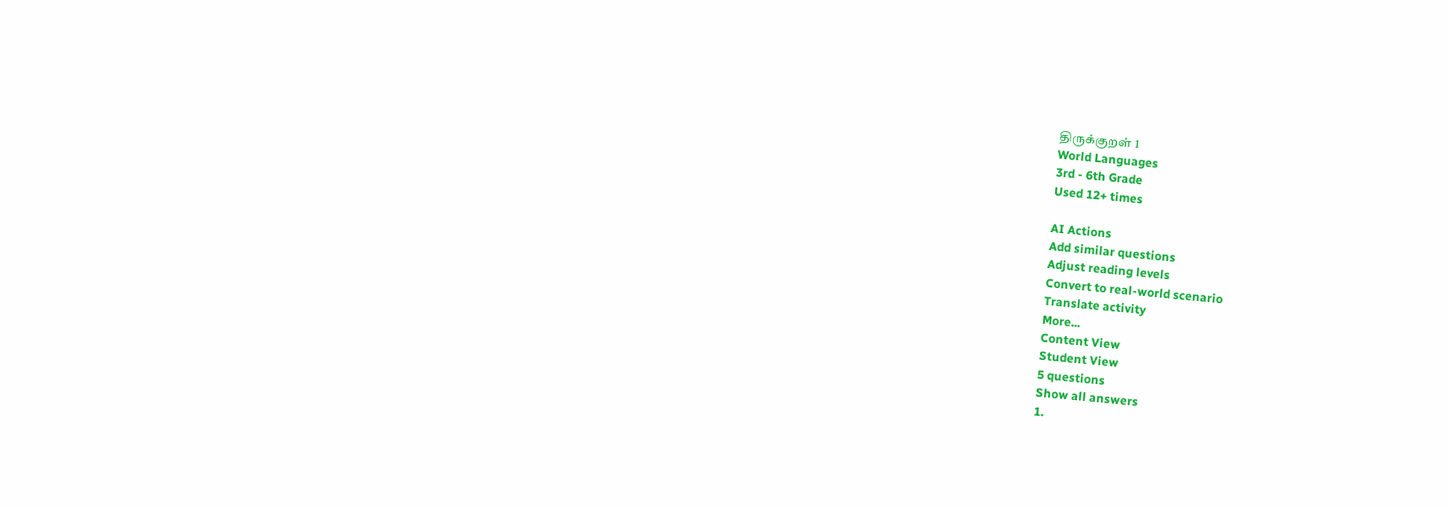திருக்குறள் 1
World Languages
3rd - 6th Grade
Used 12+ times

AI Actions
Add similar questions
Adjust reading levels
Convert to real-world scenario
Translate activity
More...
Content View
Student View
5 questions
Show all answers
1.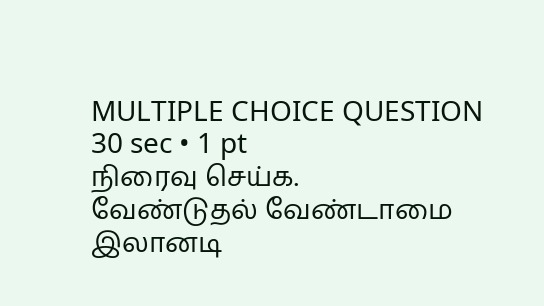MULTIPLE CHOICE QUESTION
30 sec • 1 pt
நிரைவு செய்க.
வேண்டுதல் வேண்டாமை இலானடி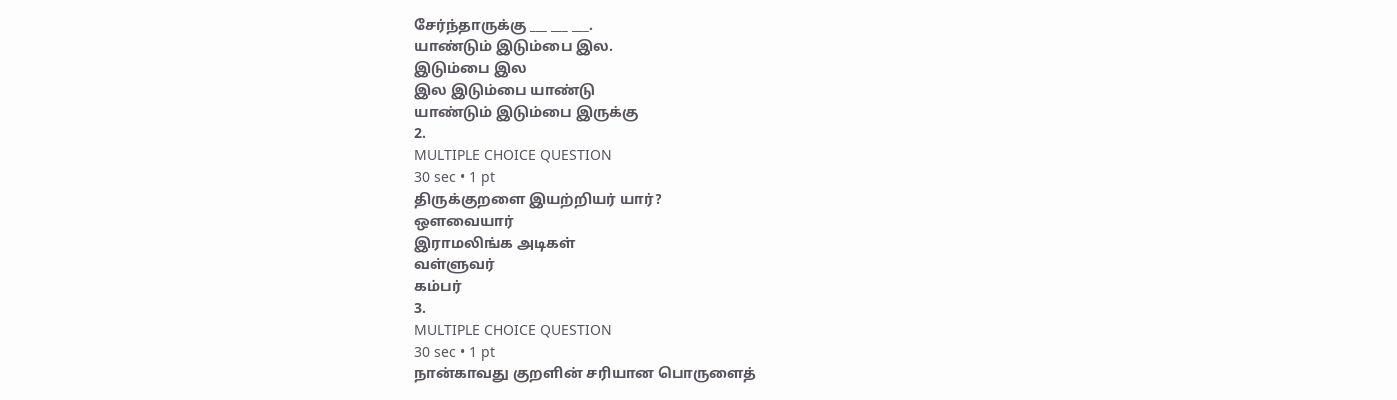சேர்ந்தாருக்கு ___ ___ ___.
யாண்டும் இடும்பை இல.
இடும்பை இல
இல இடும்பை யாண்டு
யாண்டும் இடும்பை இருக்கு
2.
MULTIPLE CHOICE QUESTION
30 sec • 1 pt
திருக்குறளை இயற்றியர் யார்?
ஔவையார்
இராமலிங்க அடிகள்
வள்ளுவர்
கம்பர்
3.
MULTIPLE CHOICE QUESTION
30 sec • 1 pt
நான்காவது குறளின் சரியான பொருளைத்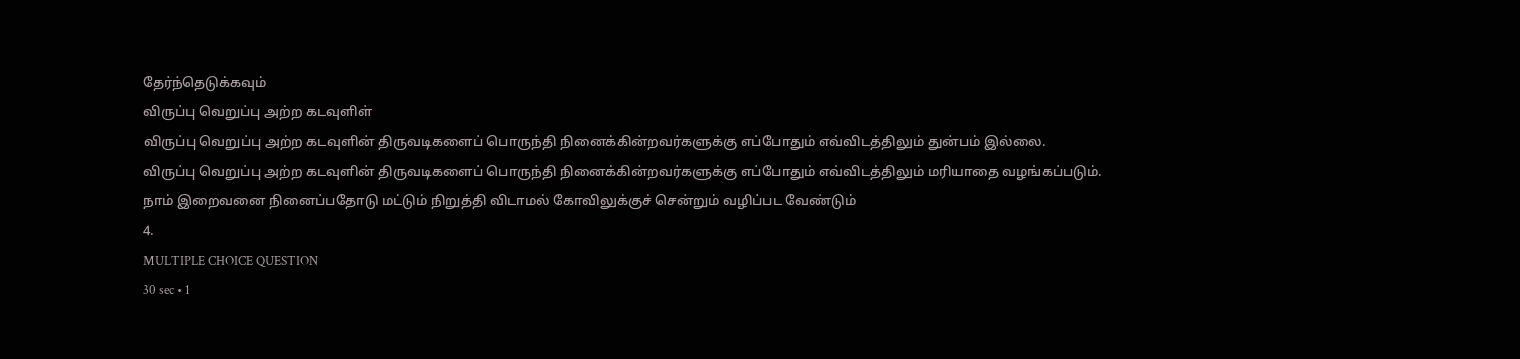தேர்ந்தெடுக்கவும்
விருப்பு வெறுப்பு அற்ற கடவுளிள்
விருப்பு வெறுப்பு அற்ற கடவுளின் திருவடிகளைப் பொருந்தி நினைக்கின்றவர்களுக்கு எப்போதும் எவ்விடத்திலும் துன்பம் இல்லை.
விருப்பு வெறுப்பு அற்ற கடவுளின் திருவடிகளைப் பொருந்தி நினைக்கின்றவர்களுக்கு எப்போதும் எவ்விடத்திலும் மரியாதை வழங்கப்படும்.
நாம் இறைவனை நினைப்பதோடு மட்டும் நிறுத்தி விடாமல் கோவிலுக்குச் சென்றும் வழிப்பட வேண்டும்
4.
MULTIPLE CHOICE QUESTION
30 sec • 1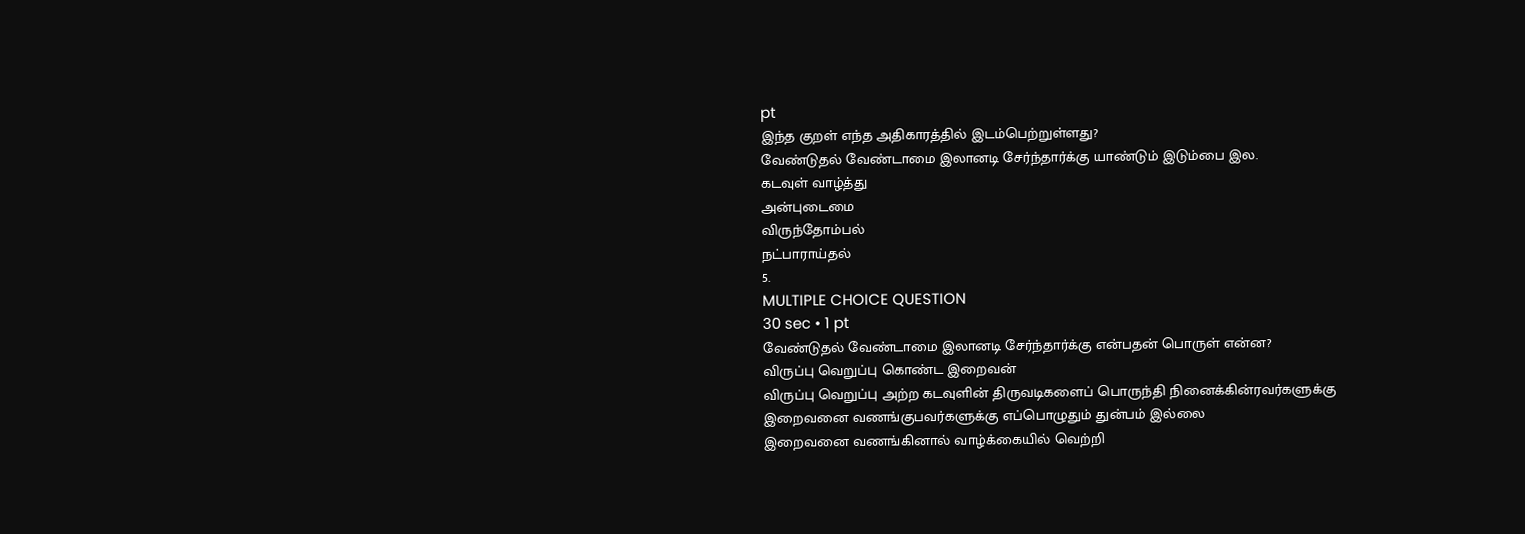pt
இந்த குறள் எந்த அதிகாரத்தில் இடம்பெற்றுள்ளது?
வேண்டுதல் வேண்டாமை இலானடி சேர்ந்தார்க்கு யாண்டும் இடும்பை இல.
கடவுள் வாழ்த்து
அன்புடைமை
விருந்தோம்பல்
நட்பாராய்தல்
5.
MULTIPLE CHOICE QUESTION
30 sec • 1 pt
வேண்டுதல் வேண்டாமை இலானடி சேர்ந்தார்க்கு என்பதன் பொருள் என்ன?
விருப்பு வெறுப்பு கொண்ட இறைவன்
விருப்பு வெறுப்பு அற்ற கடவுளின் திருவடிகளைப் பொருந்தி நினைக்கின்ரவர்களுக்கு
இறைவனை வணங்குபவர்களுக்கு எப்பொழுதும் துன்பம் இல்லை
இறைவனை வணங்கினால் வாழ்க்கையில் வெற்றி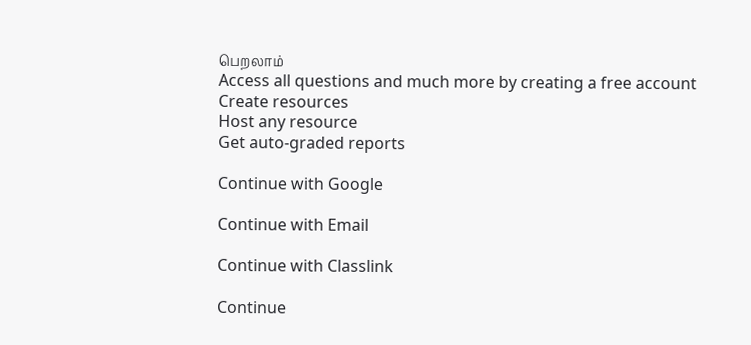பெறலாம்
Access all questions and much more by creating a free account
Create resources
Host any resource
Get auto-graded reports

Continue with Google

Continue with Email

Continue with Classlink

Continue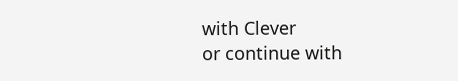with Clever
or continue with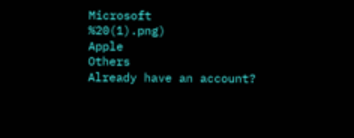Microsoft
%20(1).png)
Apple
Others
Already have an account?